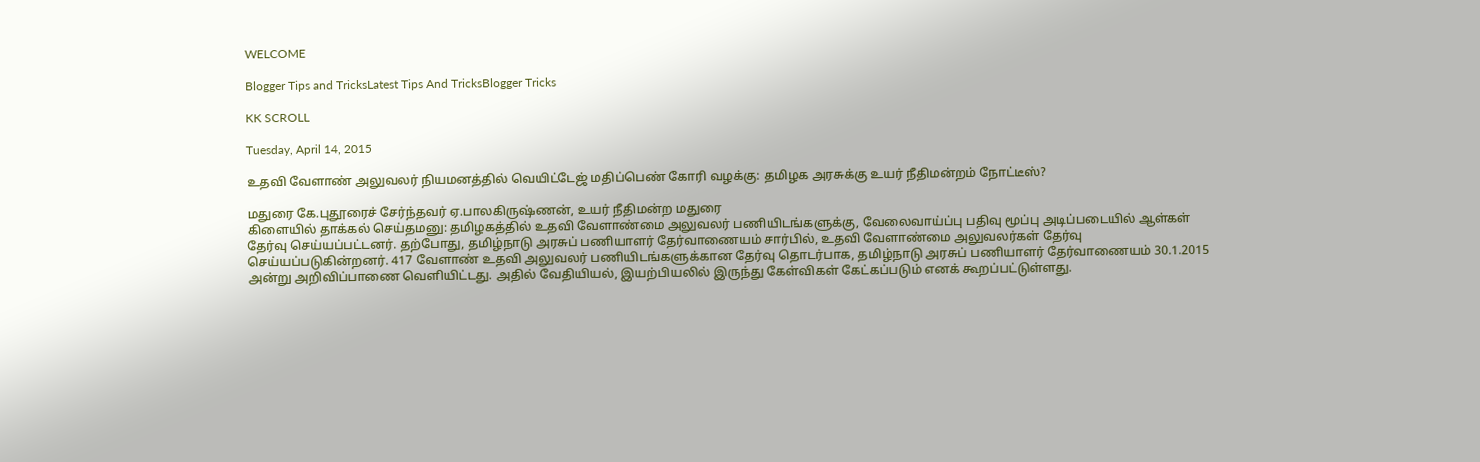WELCOME

Blogger Tips and TricksLatest Tips And TricksBlogger Tricks

KK SCROLL

Tuesday, April 14, 2015

உதவி வேளாண் அலுவலர் நியமனத்தில் வெயிட்டேஜ் மதிப்பெண் கோரி வழக்கு: தமிழக அரசுக்கு உயர் நீதிமன்றம் நோட்டீஸ்?

மதுரை கே.புதூரைச் சேர்ந்தவர் ஏ.பாலகிருஷ்ணன், உயர் நீதிமன்ற மதுரை
கிளையில் தாக்கல் செய்தமனு: தமிழகத்தில் உதவி வேளாண்மை அலுவலர் பணியிடங்களுக்கு, வேலைவாய்ப்பு பதிவு மூப்பு அடிப்படையில் ஆள்கள் தேர்வு செய்யப்பட்டனர். தற்போது, தமிழ்நாடு அரசுப் பணியாளர் தேர்வாணையம் சார்பில், உதவி வேளாண்மை அலுவலர்கள் தேர்வு செய்யப்படுகின்றனர். 417 வேளாண் உதவி அலுவலர் பணியிடங்களுக்கான தேர்வு தொடர்பாக, தமிழ்நாடு அரசுப் பணியாளர் தேர்வாணையம் 30.1.2015 அன்று அறிவிப்பாணை வெளியிட்டது. அதில் வேதியியல், இயற்பியலில் இருந்து கேள்விகள் கேட்கப்படும் எனக் கூறப்பட்டுள்ளது.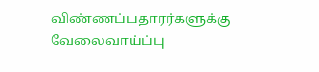விண்ணப்பதாரர்களுக்கு வேலைவாய்ப்பு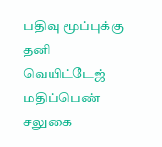பதிவு மூப்புக்கு தனி வெயிட்டேஜ் மதிப்பெண் சலுகை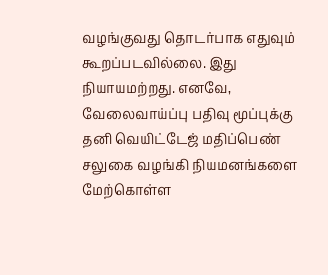வழங்குவது தொடர்பாக எதுவும் கூறப்படவில்லை. இது நியாயமற்றது. எனவே, வேலைவாய்ப்பு பதிவு மூப்புக்கு தனி வெயிட்டேஜ் மதிப்பெண் சலுகை வழங்கி நியமனங்களை மேற்கொள்ள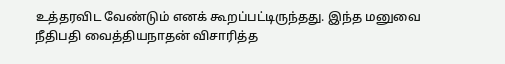உத்தரவிட வேண்டும் எனக் கூறப்பட்டிருந்தது. இந்த மனுவை நீதிபதி வைத்தியநாதன் விசாரித்த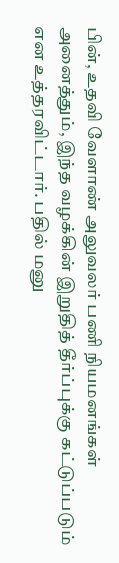பின், உதவி வேளாண் அலுவலர் பணி நியமனங்கள் அனைத்தும், இந்த வழக்கின் இறுதித் தீர்ப்புக்கு கட்டுப்படும் என உத்தரவிட்டார். பதில் மனு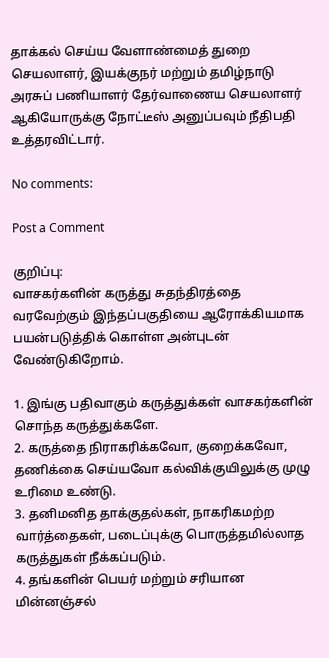தாக்கல் செய்ய வேளாண்மைத் துறை செயலாளர், இயக்குநர் மற்றும் தமிழ்நாடு அரசுப் பணியாளர் தேர்வாணைய செயலாளர் ஆகியோருக்கு நோட்டீஸ் அனுப்பவும் நீதிபதி உத்தரவிட்டார்.

No comments:

Post a Comment

குறிப்பு:
வாசகர்களின் கருத்து சுதந்திரத்தை வரவேற்கும் இந்தப்பகுதியை ஆரோக்கியமாக பயன்படுத்திக் கொள்ள அன்புடன் வேண்டுகிறோம்.

1. இங்கு பதிவாகும் கருத்துக்கள் வாசகர்களின் சொந்த கருத்துக்களே.
2. கருத்தை நிராகரிக்கவோ, குறைக்கவோ, தணிக்கை செய்யவோ கல்விக்குயிலுக்கு முழு உரிமை உண்டு.
3. தனிமனித தாக்குதல்கள், நாகரிகமற்ற வார்த்தைகள், படைப்புக்கு பொருத்தமில்லாத கருத்துகள் நீக்கப்படும்.
4. தங்களின் பெயர் மற்றும் சரியான மின்னஞ்சல்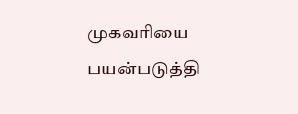முகவரியை பயன்படுத்தி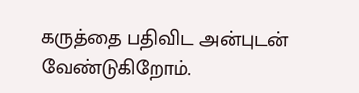கருத்தை பதிவிட அன்புடன் வேண்டுகிறோம்.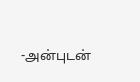-அன்புடன்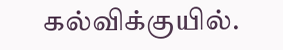கல்விக்குயில்.